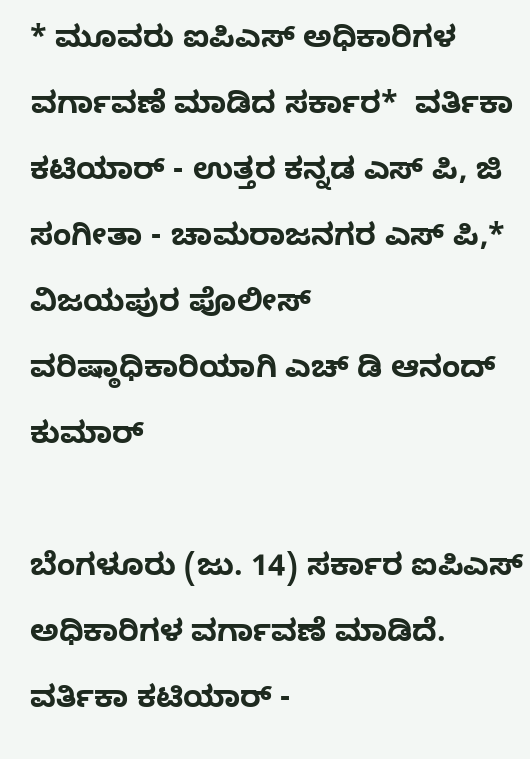* ಮೂವರು ಐಪಿಎಸ್ ಅಧಿಕಾರಿಗಳ ವರ್ಗಾವಣೆ ಮಾಡಿದ ಸರ್ಕಾರ*  ವರ್ತಿಕಾ ಕಟಿಯಾರ್ - ಉತ್ತರ ಕನ್ನಡ ಎಸ್ ಪಿ, ಜಿ ಸಂಗೀತಾ - ಚಾಮರಾಜನಗರ ಎಸ್ ಪಿ,* ವಿಜಯಪುರ ಪೊಲೀಸ್ ವರಿಷ್ಠಾಧಿಕಾರಿಯಾಗಿ ಎಚ್ ಡಿ ಆನಂದ್ ಕುಮಾರ್

ಬೆಂಗಳೂರು (ಜು. 14) ಸರ್ಕಾರ ಐಪಿಎಸ್ ಅಧಿಕಾರಿಗಳ ವರ್ಗಾವಣೆ ಮಾಡಿದೆ. ವರ್ತಿಕಾ ಕಟಿಯಾರ್ -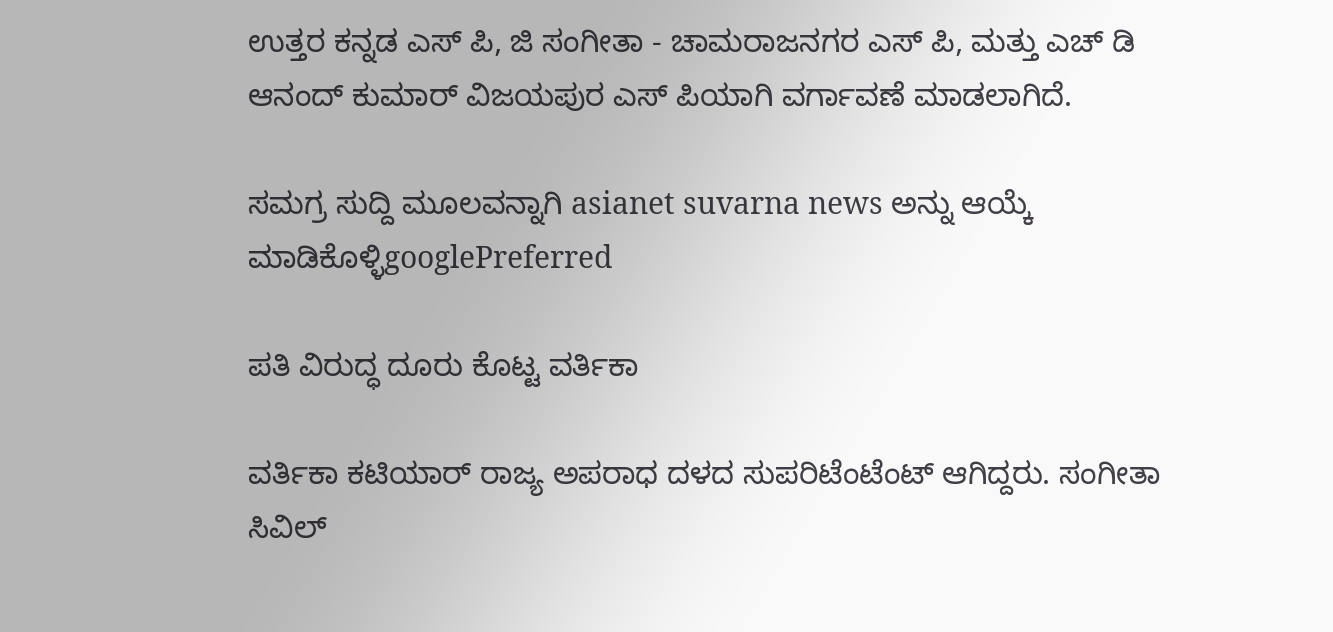ಉತ್ತರ ಕನ್ನಡ ಎಸ್ ಪಿ, ಜಿ ಸಂಗೀತಾ - ಚಾಮರಾಜನಗರ ಎಸ್ ಪಿ, ಮತ್ತು ಎಚ್ ಡಿ ಆನಂದ್ ಕುಮಾರ್ ವಿಜಯಪುರ ಎಸ್ ಪಿಯಾಗಿ ವರ್ಗಾವಣೆ ಮಾಡಲಾಗಿದೆ.

ಸಮಗ್ರ ಸುದ್ದಿ ಮೂಲವನ್ನಾಗಿ asianet suvarna news ಅನ್ನು ಆಯ್ಕೆ ಮಾಡಿಕೊಳ್ಳಿgooglePreferred

ಪತಿ ವಿರುದ್ಧ ದೂರು ಕೊಟ್ಟ ವರ್ತಿಕಾ

ವರ್ತಿಕಾ ಕಟಿಯಾರ್ ರಾಜ್ಯ ಅಪರಾಧ ದಳದ ಸುಪರಿಟೆಂಟೆಂಟ್ ಆಗಿದ್ದರು. ಸಂಗೀತಾ ಸಿವಿಲ್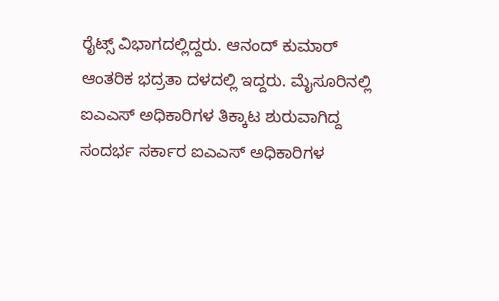ರೈಟ್ಸ್ ವಿಭಾಗದಲ್ಲಿದ್ದರು. ಆನಂದ್ ಕುಮಾರ್ ಆಂತರಿಕ ಭದ್ರತಾ ದಳದಲ್ಲಿ ಇದ್ದರು. ಮೈಸೂರಿನಲ್ಲಿ ಐಎಎಸ್ ಅಧಿಕಾರಿಗಳ ತಿಕ್ಕಾಟ ಶುರುವಾಗಿದ್ದ ಸಂದರ್ಭ ಸರ್ಕಾರ ಐಎಎಸ್ ಅಧಿಕಾರಿಗಳ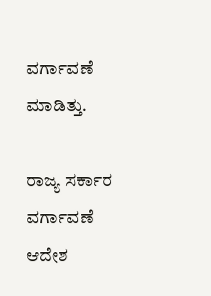ವರ್ಗಾವಣೆ ಮಾಡಿತ್ತು.

ರಾಜ್ಯ ಸರ್ಕಾರ ವರ್ಗಾವಣೆ ಆದೇಶ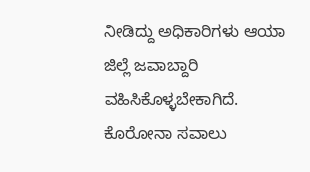ನೀಡಿದ್ದು ಅಧಿಕಾರಿಗಳು ಆಯಾ ಜಿಲ್ಲೆ ಜವಾಬ್ದಾರಿ ವಹಿಸಿಕೊಳ್ಳಬೇಕಾಗಿದೆ. ಕೊರೋನಾ ಸವಾಲು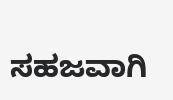ಸಹಜವಾಗಿ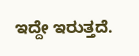ಇದ್ದೇ ಇರುತ್ತದೆ.